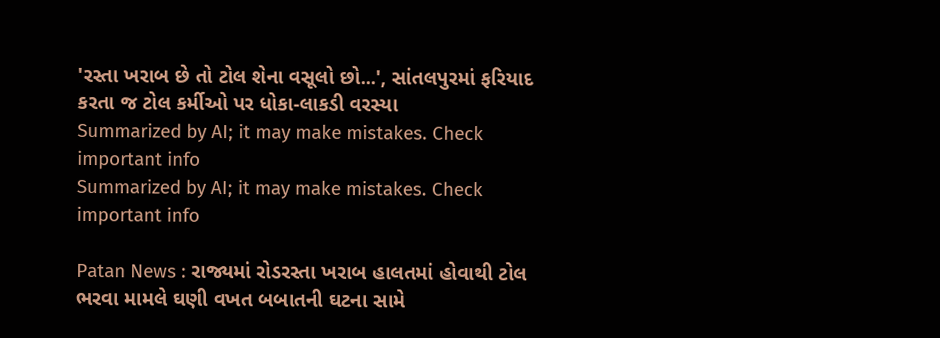'રસ્તા ખરાબ છે તો ટોલ શેના વસૂલો છો...', સાંતલપુરમાં ફરિયાદ કરતા જ ટોલ કર્મીઓ પર ધોકા-લાકડી વરસ્યા
Summarized by AI; it may make mistakes. Check important info
Summarized by AI; it may make mistakes. Check important info

Patan News : રાજ્યમાં રોડરસ્તા ખરાબ હાલતમાં હોવાથી ટોલ ભરવા મામલે ઘણી વખત બબાતની ઘટના સામે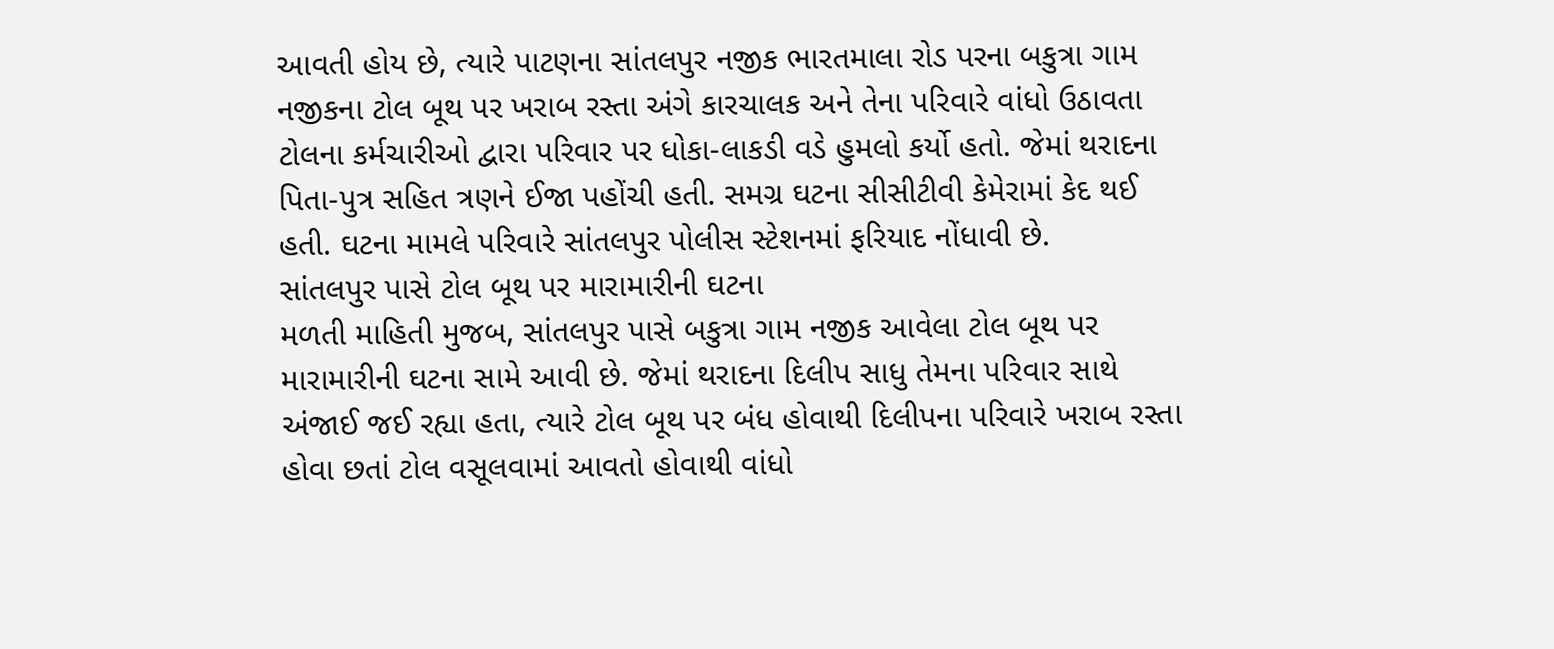આવતી હોય છે, ત્યારે પાટણના સાંતલપુર નજીક ભારતમાલા રોડ પરના બકુત્રા ગામ નજીકના ટોલ બૂથ પર ખરાબ રસ્તા અંગે કારચાલક અને તેના પરિવારે વાંધો ઉઠાવતા ટોલના કર્મચારીઓ દ્વારા પરિવાર પર ધોકા-લાકડી વડે હુમલો કર્યો હતો. જેમાં થરાદના પિતા-પુત્ર સહિત ત્રણને ઈજા પહોંચી હતી. સમગ્ર ઘટના સીસીટીવી કેમેરામાં કેદ થઈ હતી. ઘટના મામલે પરિવારે સાંતલપુર પોલીસ સ્ટેશનમાં ફરિયાદ નોંધાવી છે.
સાંતલપુર પાસે ટોલ બૂથ પર મારામારીની ઘટના
મળતી માહિતી મુજબ, સાંતલપુર પાસે બકુત્રા ગામ નજીક આવેલા ટોલ બૂથ પર મારામારીની ઘટના સામે આવી છે. જેમાં થરાદના દિલીપ સાધુ તેમના પરિવાર સાથે અંજાઈ જઈ રહ્યા હતા, ત્યારે ટોલ બૂથ પર બંધ હોવાથી દિલીપના પરિવારે ખરાબ રસ્તા હોવા છતાં ટોલ વસૂલવામાં આવતો હોવાથી વાંધો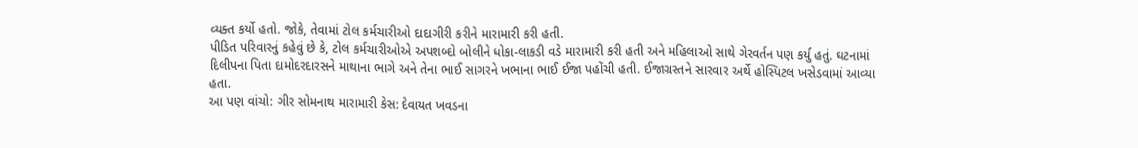વ્યક્ત કર્યો હતો. જોકે, તેવામાં ટોલ કર્મચારીઓ દાદાગીરી કરીને મારામારી કરી હતી.
પીડિત પરિવારનું કહેવું છે કે, ટોલ કર્મચારીઓએ અપશબ્દો બોલીને ધોકા-લાકડી વડે મારામારી કરી હતી અને મહિલાઓ સાથે ગેરવર્તન પણ કર્યુ હતું. ઘટનામાં દિલીપના પિતા દામોદરદારસને માથાના ભાગે અને તેના ભાઈ સાગરને ખભાના ભાઈ ઈજા પહોંચી હતી. ઈજાગ્રસ્તને સારવાર અર્થે હોસ્પિટલ ખસેડવામાં આવ્યા હતા.
આ પણ વાંચો: ગીર સોમનાથ મારામારી કેસ: દેવાયત ખવડના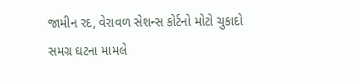જામીન રદ, વેરાવળ સેશન્સ કોર્ટનો મોટો ચુકાદો
સમગ્ર ઘટના મામલે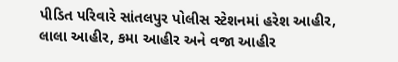પીડિત પરિવારે સાંતલપુર પોલીસ સ્ટેશનમાં હરેશ આહીર, લાલા આહીર, કમા આહીર અને વજા આહીર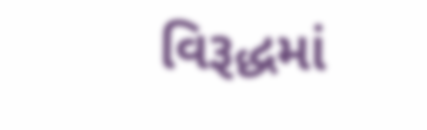વિરૂદ્ધમાં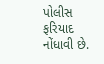પોલીસ ફરિયાદ નોંધાવી છે.